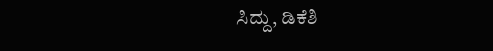ಸಿದ್ದು, ಡಿಕೆಶಿ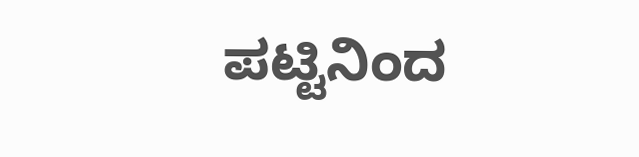ಪಟ್ಟಿನಿಂದ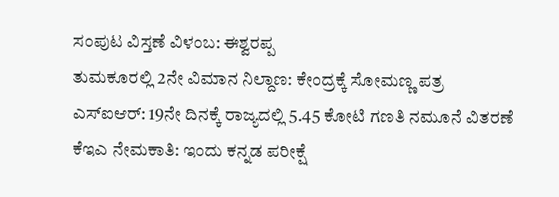ಸಂಪುಟ ವಿಸ್ತಣೆ ವಿಳಂಬ: ಈಶ್ವರಪ್ಪ
ತುಮಕೂರಲ್ಲಿ 2ನೇ ವಿಮಾನ ನಿಲ್ದಾಣ: ಕೇಂದ್ರಕ್ಕೆ ಸೋಮಣ್ಣ ಪತ್ರ
ಎಸ್ಐಆರ್: 19ನೇ ದಿನಕ್ಕೆ ರಾಜ್ಯದಲ್ಲಿ 5.45 ಕೋಟಿ ಗಣತಿ ನಮೂನೆ ವಿತರಣೆ
ಕೆಇಎ ನೇಮಕಾತಿ: ಇಂದು ಕನ್ನಡ ಪರೀಕ್ಷೆ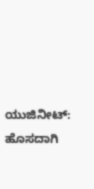ಯುಜಿನೀಟ್: ಹೊಸದಾಗಿ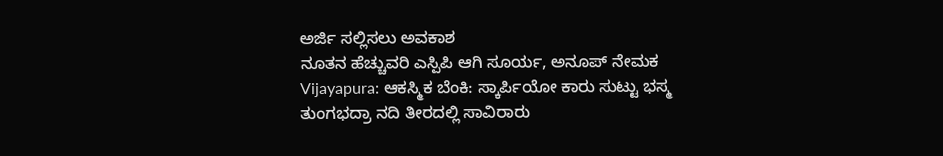ಅರ್ಜಿ ಸಲ್ಲಿಸಲು ಅವಕಾಶ
ನೂತನ ಹೆಚ್ಚುವರಿ ಎಸ್ಪಿಪಿ ಆಗಿ ಸೂರ್ಯ, ಅನೂಪ್ ನೇಮಕ
Vijayapura: ಆಕಸ್ಮಿಕ ಬೆಂಕಿ: ಸ್ಕಾರ್ಪಿಯೋ ಕಾರು ಸುಟ್ಟು ಭಸ್ಮ
ತುಂಗಭದ್ರಾ ನದಿ ತೀರದಲ್ಲಿ ಸಾವಿರಾರು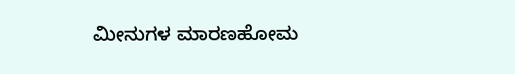ಮೀನುಗಳ ಮಾರಣಹೋಮ